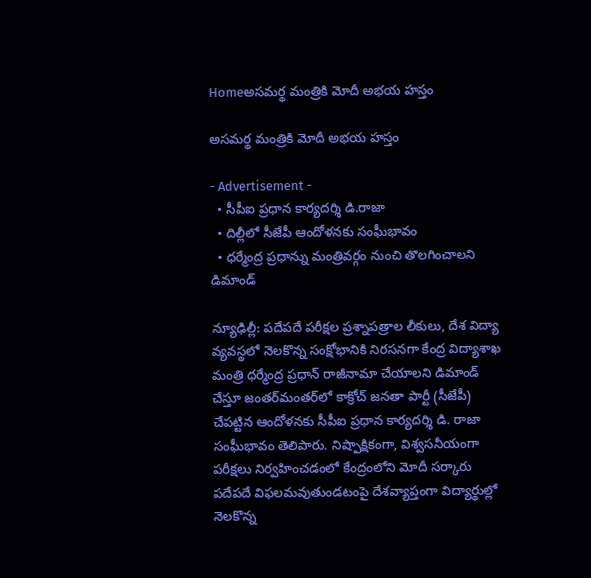Homeఅసమర్థ మంత్రికి మోదీ అభయ హస్తం

అసమర్థ మంత్రికి మోదీ అభయ హస్తం

- Advertisement -
  • సీపీఐ ప్రధాన కార్యదర్శి డి.రాజా
  • దిల్లీలో సీజేపీ ఆందోళనకు సంఘీభావం
  • ధర్మేంద్ర ప్రధాన్ను మంత్రివర్గం నుంచి తొలగించాలని డిమాండ్

న్యూఢిల్లీ: పదేపదే పరీక్షల ప్రశ్నాపత్రాల లీకులు, దేశ విద్యా వ్యవస్థలో నెలకొన్న సంక్షోభానికి నిరసనగా కేంద్ర విద్యాశాఖ మంత్రి ధర్మేంద్ర ప్రధాన్ రాజీనామా చేయాలని డిమాండ్ చేస్తూ జంతర్‌మంతర్‌లో కాక్రోచ్ జనతా పార్టీ (సీజేపీ) చేపట్టిన ఆందోళనకు సీపీఐ ప్రధాన కార్యదర్శి డి. రాజా సంఘీభావం తెలిపారు. నిష్పాక్షికంగా, విశ్వసనీయంగా పరీక్షలు నిర్వహించడంలో కేంద్రంలోని మోదీ సర్కారు పదేపదే విఫలమవుతుండటంపై దేశవ్యాప్తంగా విద్యార్థుల్లో నెలకొన్న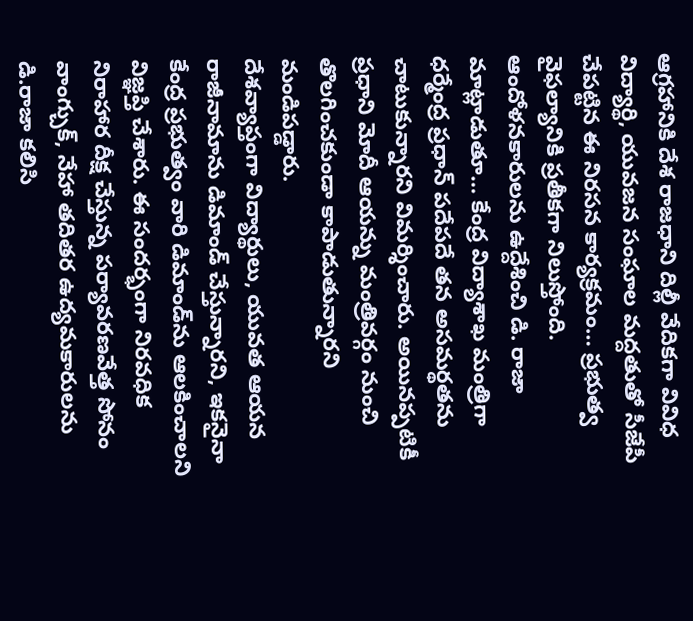ఆగ్రహానికి దేశ రాజధాని దిల్లీ వేదికగా వివిధ విద్యార్థి, యువజన సంఘాల మద్దతుతో సీజేపీ చేపట్టిన ఈ నిరసన కార్యక్రమం… ప్రభుత్వ వైఫల్యానికి ప్రతీకగా నిలుస్తోంది. ఆందోళనకారులను ఉద్దేశించి డి. రాజా మాట్లాడుతూ… కేంద్ర విద్యాశాఖ మంత్రిగా ధర్మేంద్ర ప్రధాన్ పదేపదే తన అసమర్థతను చాటుకున్నారని విమర్శించారు. అయినప్పటికీ ప్రధాని మోదీ ఆయన్ను మంత్రివర్గం నుంచి తొలగించకుండా కాపాడుతున్నారని మండిపడ్డారు.
దేశవ్యాప్తంగా విద్యార్థులు, యువత ఆయన రాజీనామాను డిమాండ్ చేస్తున్నారని, ఇకనైనా కేంద్ర ప్రభుత్వం వారి డిమాండ్‌ను ఆలకించాలని విజ్ఞప్తి చేశారు. ఈ సందర్భంగా నిరవధిక నిరాహార దీక్ష చేస్తున్న పర్యావరణవేత్త సోనం వాంగ్చుక్, నేహా తదితర ఉద్యమకారులను డి.రాజా కలిసి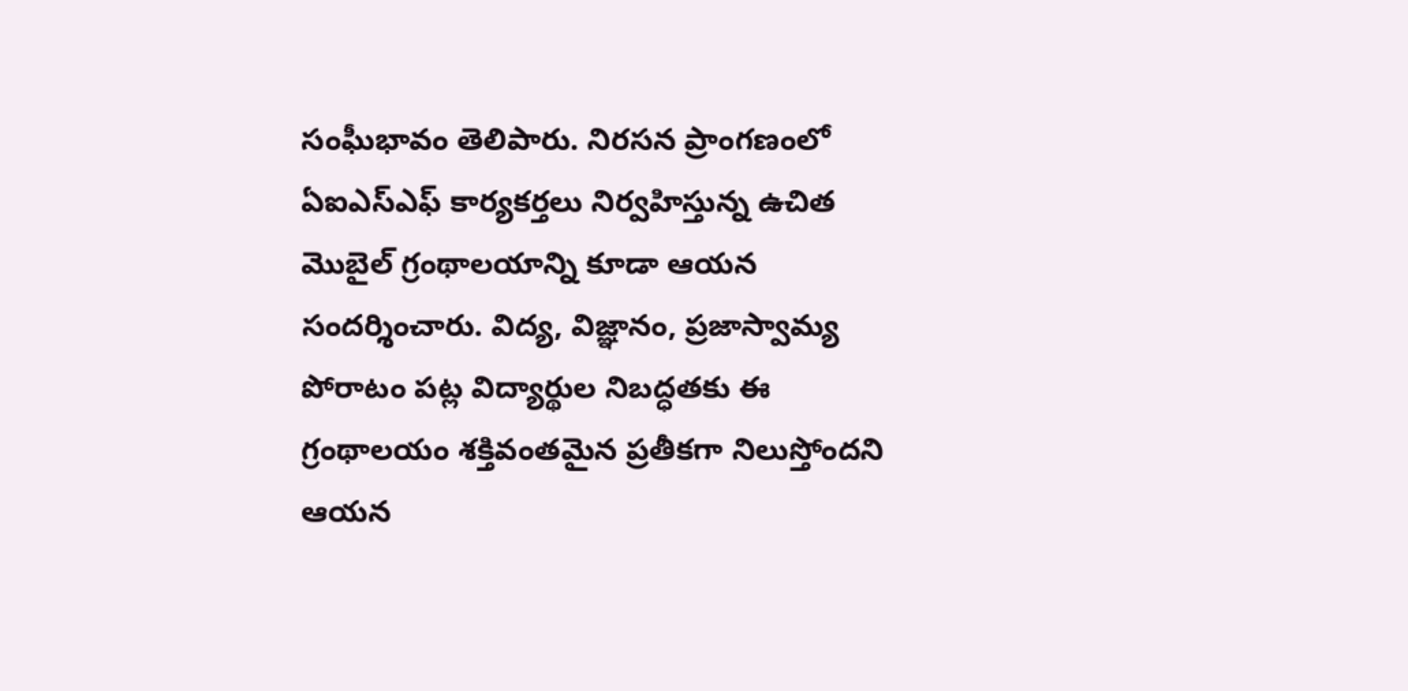సంఘీభావం తెలిపారు. నిరసన ప్రాంగణంలో ఏఐ‌ఎస్‌ఎఫ్ కార్యకర్తలు నిర్వహిస్తున్న ఉచిత మొబైల్ గ్రంథాలయాన్ని కూడా ఆయన సందర్శించారు. విద్య, విజ్ఞానం, ప్రజాస్వామ్య పోరాటం పట్ల విద్యార్థుల నిబద్ధతకు ఈ గ్రంథాలయం శక్తివంతమైన ప్రతీకగా నిలుస్తోందని ఆయన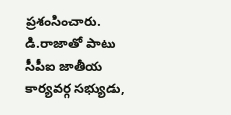ప్రశంసించారు. డి.రాజాతో పాటు సీపీఐ జాతీయ కార్యవర్గ సభ్యుడు,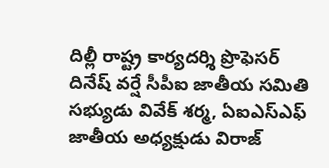దిల్లీ రాష్ట్ర కార్యదర్శి ప్రొఫెసర్ దినేష్ వర్షే సీపీఐ జాతీయ సమితి సభ్యుడు వివేక్ శర్మ, ఏఐ‌ఎస్‌ఎఫ్ జాతీయ అధ్యక్షుడు విరాజ్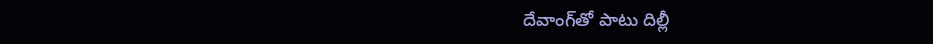దేవాంగ్‌తో పాటు దిల్లీ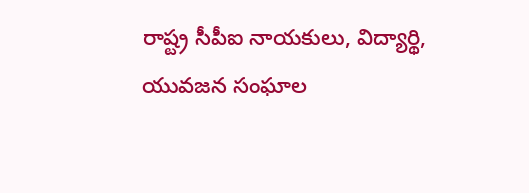రాష్ట్ర సీపీఐ నాయకులు, విద్యార్థి, యువజన సంఘాల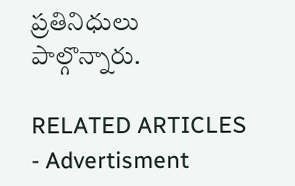ప్రతినిధులు పాల్గొన్నారు.

RELATED ARTICLES
- Advertisment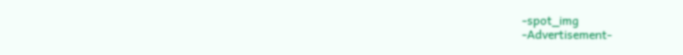-spot_img
-Advertisement-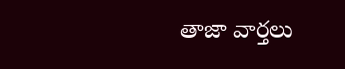తాజా వార్తలు